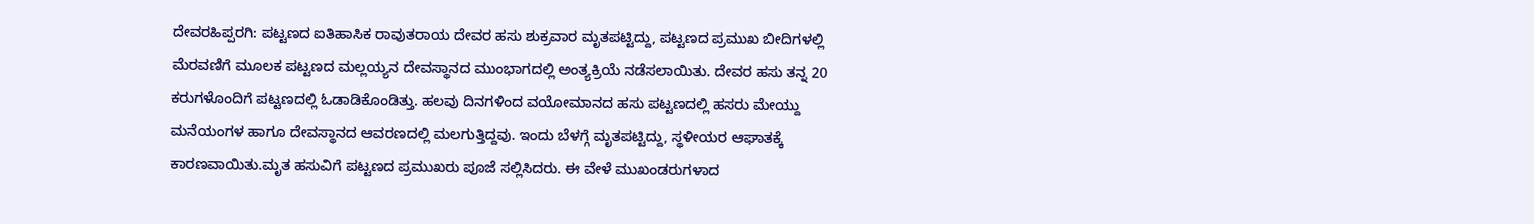ದೇವರಹಿಪ್ಪರಗಿ: ಪಟ್ಟಣದ ಐತಿಹಾಸಿಕ ರಾವುತರಾಯ ದೇವರ ಹಸು ಶುಕ್ರವಾರ ಮೃತಪಟ್ಟಿದ್ದು, ಪಟ್ಟಣದ ಪ್ರಮುಖ ಬೀದಿಗಳಲ್ಲಿ ಮೆರವಣಿಗೆ ಮೂಲಕ ಪಟ್ಟಣದ ಮಲ್ಲಯ್ಯನ ದೇವಸ್ಥಾನದ ಮುಂಭಾಗದಲ್ಲಿ ಅಂತ್ಯಕ್ರಿಯೆ ನಡೆಸಲಾಯಿತು. ದೇವರ ಹಸು ತನ್ನ 20 ಕರುಗಳೊಂದಿಗೆ ಪಟ್ಟಣದಲ್ಲಿ ಓಡಾಡಿಕೊಂಡಿತ್ತು. ಹಲವು ದಿನಗಳಿಂದ ವಯೋಮಾನದ ಹಸು ಪಟ್ಟಣದಲ್ಲಿ ಹಸರು ಮೇಯ್ದು ಮನೆಯಂಗಳ ಹಾಗೂ ದೇವಸ್ಥಾನದ ಆವರಣದಲ್ಲಿ ಮಲಗುತ್ತಿದ್ದವು. ಇಂದು ಬೆಳಗ್ಗೆ ಮೃತಪಟ್ಟಿದ್ದು, ಸ್ಥಳೀಯರ ಆಘಾತಕ್ಕೆ ಕಾರಣವಾಯಿತು.ಮೃತ ಹಸುವಿಗೆ ಪಟ್ಟಣದ ಪ್ರಮುಖರು ಪೂಜೆ ಸಲ್ಲಿಸಿದರು. ಈ ವೇಳೆ ಮುಖಂಡರುಗಳಾದ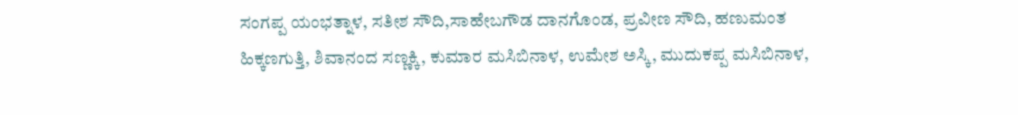ಸಂಗಪ್ಪ ಯಂಭತ್ನಾಳ, ಸತೀಶ ಸೌದಿ,ಸಾಹೇಬಗೌಡ ದಾನಗೊಂಡ, ಪ್ರವೀಣ ಸೌದಿ, ಹಣುಮಂತ ಹಿಕ್ಕಣಗುತ್ತಿ, ಶಿವಾನಂದ ಸಣ್ಣಕ್ಕಿ, ಕುಮಾರ ಮಸಿಬಿನಾಳ, ಉಮೇಶ ಅಸ್ಕಿ, ಮುದುಕಪ್ಪ ಮಸಿಬಿನಾಳ,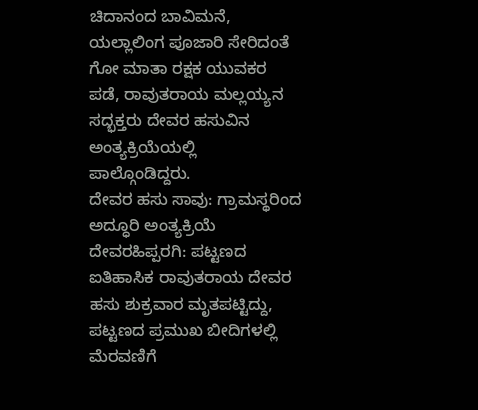ಚಿದಾನಂದ ಬಾವಿಮನೆ, ಯಲ್ಲಾಲಿಂಗ ಪೂಜಾರಿ ಸೇರಿದಂತೆ ಗೋ ಮಾತಾ ರಕ್ಷಕ ಯುವಕರ ಪಡೆ, ರಾವುತರಾಯ ಮಲ್ಲಯ್ಯನ ಸದ್ಭಕ್ತರು ದೇವರ ಹಸುವಿನ ಅಂತ್ಯಕ್ರಿಯೆಯಲ್ಲಿ ಪಾಲ್ಗೊಂಡಿದ್ದರು.
ದೇವರ ಹಸು ಸಾವು: ಗ್ರಾಮಸ್ಥರಿಂದ ಅದ್ಧೂರಿ ಅಂತ್ಯಕ್ರಿಯೆ
ದೇವರಹಿಪ್ಪರಗಿ: ಪಟ್ಟಣದ ಐತಿಹಾಸಿಕ ರಾವುತರಾಯ ದೇವರ ಹಸು ಶುಕ್ರವಾರ ಮೃತಪಟ್ಟಿದ್ದು, ಪಟ್ಟಣದ ಪ್ರಮುಖ ಬೀದಿಗಳಲ್ಲಿ ಮೆರವಣಿಗೆ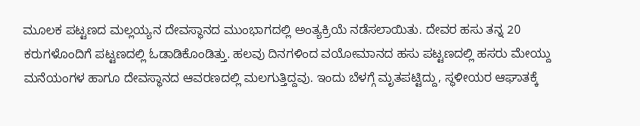ಮೂಲಕ ಪಟ್ಟಣದ ಮಲ್ಲಯ್ಯನ ದೇವಸ್ಥಾನದ ಮುಂಭಾಗದಲ್ಲಿ ಅಂತ್ಯಕ್ರಿಯೆ ನಡೆಸಲಾಯಿತು. ದೇವರ ಹಸು ತನ್ನ 20 ಕರುಗಳೊಂದಿಗೆ ಪಟ್ಟಣದಲ್ಲಿ ಓಡಾಡಿಕೊಂಡಿತ್ತು. ಹಲವು ದಿನಗಳಿಂದ ವಯೋಮಾನದ ಹಸು ಪಟ್ಟಣದಲ್ಲಿ ಹಸರು ಮೇಯ್ದು ಮನೆಯಂಗಳ ಹಾಗೂ ದೇವಸ್ಥಾನದ ಆವರಣದಲ್ಲಿ ಮಲಗುತ್ತಿದ್ದವು. ಇಂದು ಬೆಳಗ್ಗೆ ಮೃತಪಟ್ಟಿದ್ದು, ಸ್ಥಳೀಯರ ಆಘಾತಕ್ಕೆ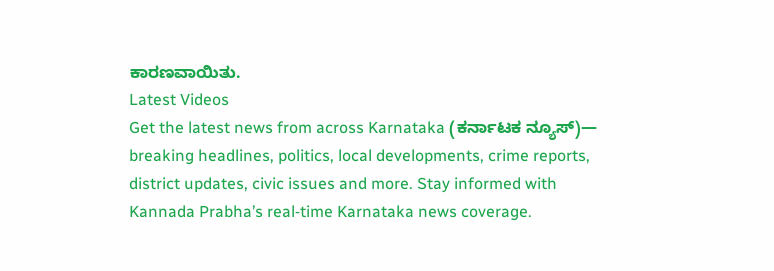ಕಾರಣವಾಯಿತು.
Latest Videos
Get the latest news from across Karnataka (ಕರ್ನಾಟಕ ನ್ಯೂಸ್)— breaking headlines, politics, local developments, crime reports, district updates, civic issues and more. Stay informed with Kannada Prabha’s real‑time Karnataka news coverage.